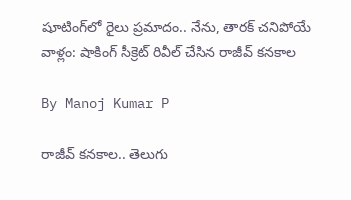షూటింగ్‌లో రైలు ప్రమాదం.. నేను, తారక్ చనిపోయే వాళ్లం: షాకింగ్ సీక్రెట్ రివీల్ చేసిన రాజీవ్ కనకాల

By Manoj Kumar P

రాజీవ్ కనకాల.. తెలుగు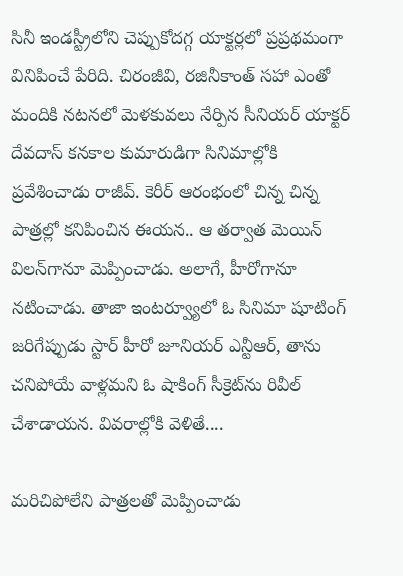సినీ ఇండస్ట్రీలోని చెప్పుకోదగ్గ యాక్టర్లలో ప్రప్రథమంగా వినిపించే పేరిది. చిరంజీవి, రజినీకాంత్ సహా ఎంతో మందికి నటనలో మెళకువలు నేర్పిన సీనియర్ యాక్టర్ దేవదాస్ కనకాల కుమారుడిగా సినిమాల్లోకి ప్రవేశించాడు రాజీవ్. కెరీర్ ఆరంభంలో చిన్న చిన్న పాత్రల్లో కనిపించిన ఈయన.. ఆ తర్వాత మెయిన్ విలన్‌గానూ మెప్పించాడు. అలాగే, హీరోగానూ నటించాడు. తాజా ఇంటర్వ్యూలో ఓ సినిమా షూటింగ్ జరిగేప్పుడు స్టార్ హీరో జూనియర్ ఎన్టీఆర్‌, తాను చనిపోయే వాళ్లమని ఓ షాకింగ్ సీక్రెట్‌ను రివీల్ చేశాడాయన. వివరాల్లోకి వెళితే....

మరిచిపోలేని పాత్రలతో మెప్పించాడు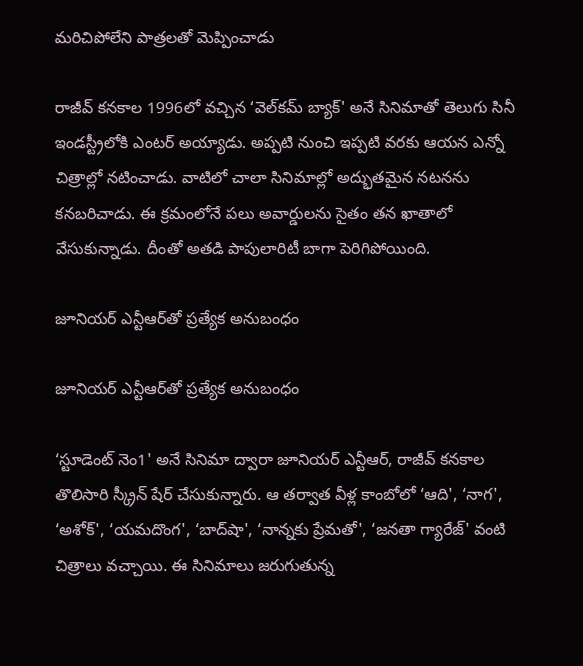మరిచిపోలేని పాత్రలతో మెప్పించాడు

రాజీవ్ కనకాల 1996లో వచ్చిన ‘వెల్‌కమ్ బ్యాక్' అనే సినిమాతో తెలుగు సినీ ఇండస్ట్రీలోకి ఎంటర్ అయ్యాడు. అప్పటి నుంచి ఇప్పటి వరకు ఆయన ఎన్నో చిత్రాల్లో నటించాడు. వాటిలో చాలా సినిమాల్లో అద్భుతమైన నటనను కనబరిచాడు. ఈ క్రమంలోనే పలు అవార్డులను సైతం తన ఖాతాలో వేసుకున్నాడు. దీంతో అతడి పాపులారిటీ బాగా పెరిగిపోయింది.

జూనియర్ ఎన్టీఆర్‌తో ప్రత్యేక అనుబంధం

జూనియర్ ఎన్టీఆర్‌తో ప్రత్యేక అనుబంధం

‘స్టూడెంట్ నెం1' అనే సినిమా ద్వారా జూనియర్ ఎన్టీఆర్, రాజీవ్ కనకాల తొలిసారి స్క్రీన్ షేర్ చేసుకున్నారు. ఆ తర్వాత వీళ్ల కాంబోలో ‘ఆది', ‘నాగ', ‘అశోక్', ‘యమదొంగ', ‘బాద్‌షా', ‘నాన్నకు ప్రేమతో', ‘జనతా గ్యారేజ్' వంటి చిత్రాలు వచ్చాయి. ఈ సినిమాలు జరుగుతున్న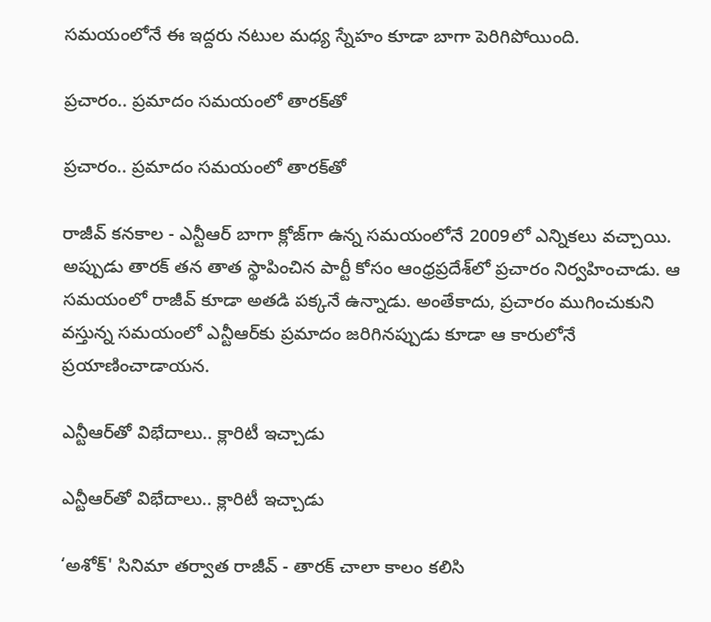సమయంలోనే ఈ ఇద్దరు నటుల మధ్య స్నేహం కూడా బాగా పెరిగిపోయింది.

ప్రచారం.. ప్రమాదం సమయంలో తారక్‌తో

ప్రచారం.. ప్రమాదం సమయంలో తారక్‌తో

రాజీవ్ కనకాల - ఎన్టీఆర్ బాగా క్లోజ్‌గా ఉన్న సమయంలోనే 2009లో ఎన్నికలు వచ్చాయి. అప్పుడు తారక్ తన తాత స్థాపించిన పార్టీ కోసం ఆంధ్రప్రదేశ్‌లో ప్రచారం నిర్వహించాడు. ఆ సమయంలో రాజీవ్ కూడా అతడి పక్కనే ఉన్నాడు. అంతేకాదు, ప్రచారం ముగించుకుని వస్తున్న సమయంలో ఎన్టీఆర్‌కు ప్రమాదం జరిగినప్పుడు కూడా ఆ కారులోనే ప్రయాణించాడాయన.

ఎన్టీఆర్‌తో విభేదాలు.. క్లారిటీ ఇచ్చాడు

ఎన్టీఆర్‌తో విభేదాలు.. క్లారిటీ ఇచ్చాడు

‘అశోక్' సినిమా తర్వాత రాజీవ్ - తారక్ చాలా కాలం కలిసి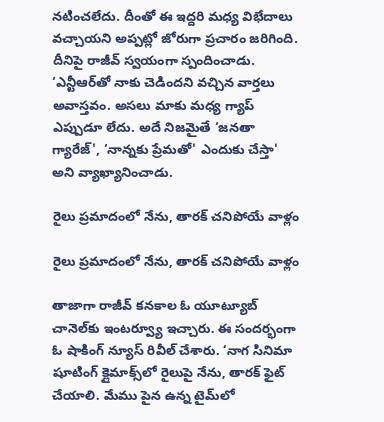నటించలేదు. దీంతో ఈ ఇద్దరి మధ్య విభేదాలు వచ్చాయని అప్పట్లో జోరుగా ప్రచారం జరిగింది. దీనిపై రాజీవ్ స్వయంగా స్పందించాడు. ‘ఎన్టీఆర్‌తో నాకు చెడిందని వచ్చిన వార్తలు అవాస్తవం. అసలు మాకు మధ్య గ్యాప్ ఎప్పుడూ లేదు. అదే నిజమైతే ‘జనతా గ్యారేజ్', ‘నాన్నకు ప్రేమతో' ఎందుకు చేస్తా' అని వ్యాఖ్యానించాడు.

రైలు ప్రమాదంలో నేను, తారక్ చనిపోయే వాళ్లం

రైలు ప్రమాదంలో నేను, తారక్ చనిపోయే వాళ్లం

తాజాగా రాజీవ్ కనకాల ఓ యూట్యూబ్ చానెల్‌కు ఇంటర్వ్యూ ఇచ్చారు. ఈ సందర్భంగా ఓ షాకింగ్ న్యూస్ రివీల్ చేశారు. ‘నాగ సినిమా షూటింగ్ క్లైమాక్స్‌లో రైలుపై నేను, తారక్ ఫైట్ చేయాలి. మేము పైన ఉన్న టైమ్‌లో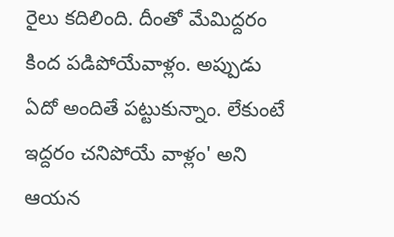రైలు కదిలింది. దీంతో మేమిద్దరం కింద పడిపోయేవాళ్లం. అప్పుడు ఏదో అందితే పట్టుకున్నాం. లేకుంటే ఇద్దరం చనిపోయే వాళ్లం' అని ఆయన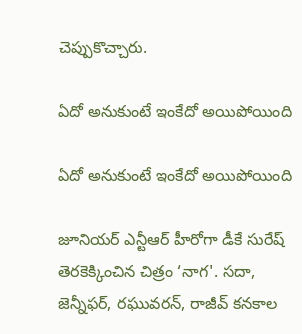చెప్పుకొచ్చారు.

ఏదో అనుకుంటే ఇంకేదో అయిపోయింది

ఏదో అనుకుంటే ఇంకేదో అయిపోయింది

జూనియర్ ఎన్టీఆర్ హీరోగా డీకే సురేష్ తెరకెక్కించిన చిత్రం ‘నాగ'. సదా, జెన్నీఫర్, రఘువరన్, రాజీవ్ కనకాల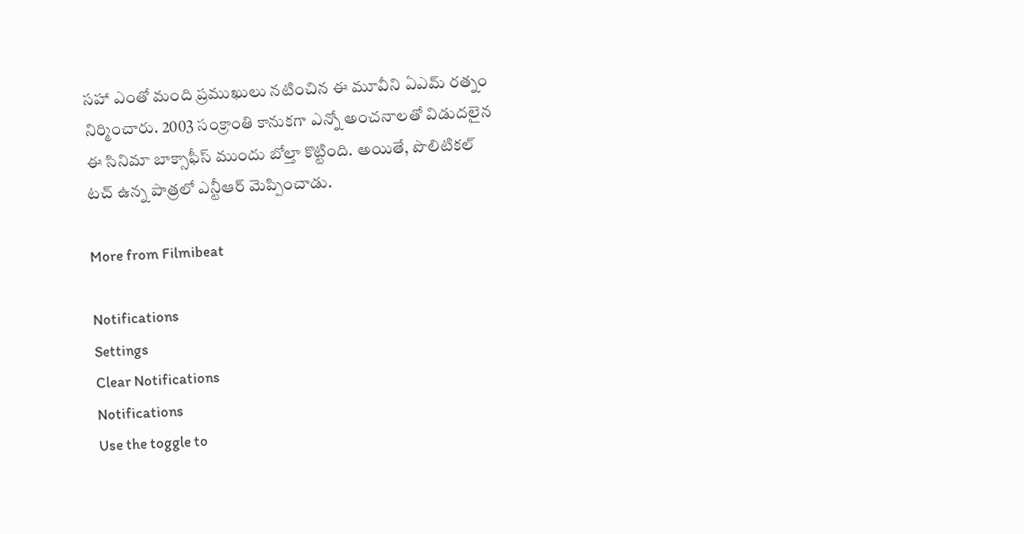సహా ఎంతో మంది ప్రముఖులు నటించిన ఈ మూవీని ఏఎమ్ రత్నం నిర్మించారు. 2003 సంక్రాంతి కానుకగా ఎన్నో అంచనాలతో విడుదలైన ఈ సినిమా బాక్సాఫీస్ ముందు బోల్తా కొట్టింది. అయితే, పొలిటికల్ టచ్ ఉన్న పాత్రలో ఎన్టీఆర్ మెప్పించాడు.

More from Filmibeat

Notifications
Settings
Clear Notifications
Notifications
Use the toggle to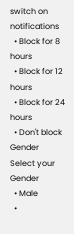switch on notifications
  • Block for 8 hours
  • Block for 12 hours
  • Block for 24 hours
  • Don't block
Gender
Select your Gender
  • Male
  •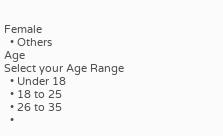Female
  • Others
Age
Select your Age Range
  • Under 18
  • 18 to 25
  • 26 to 35
  •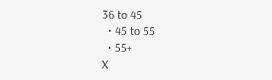36 to 45
  • 45 to 55
  • 55+
X